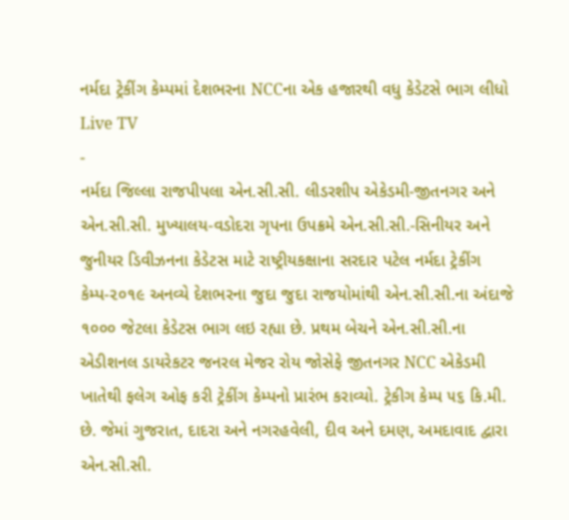નર્મદા ટ્રેકીંગ કેમ્પમાં દેશભરના NCCના એક હજારથી વધુ કેડેટસે ભાગ લીધો
Live TV
-
નર્મદા જિલ્લા રાજપીપલા એન.સી.સી. લીડરશીપ એકેડમી-જીતનગર અને એન.સી.સી. મુખ્યાલય-વડોદરા ગૃપના ઉપક્રમે એન.સી.સી.-સિનીયર અને જુનીયર ડિવીઝનના કેડેટસ માટે રાષ્ટ્રીયકક્ષાના સરદાર પટેલ નર્મદા ટ્રેકીંગ કેમ્પ-૨૦૧૯ અનવ્યે દેશભરના જુદા જુદા રાજયોમાંથી એન.સી.સી.ના અંદાજે ૧૦૦૦ જેટલા કેડેટસ ભાગ લઇ રહ્યા છે. પ્રથમ બેચને એન.સી.સી.ના એડીશનલ ડાયરેકટર જનરલ મેજર રોય જોસેફે જીતનગર NCC એકેડમી ખાતેથી ફલેગ ઓફ કરી ટ્રેકીંગ કેમ્પનો પ્રારંભ કરાવ્યો. ટ્રેકીગ કેમ્પ ૫૬ કિ.મી. છે. જેમાં ગુજરાત, દાદરા અને નગરહવેલી, દીવ અને દમણ, અમદાવાદ દ્વારા એન.સી.સી.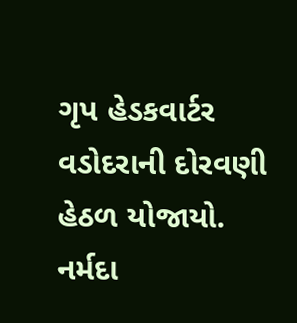ગૃપ હેડકવાર્ટર વડોદરાની દોરવણી હેઠળ યોજાયો.
નર્મદા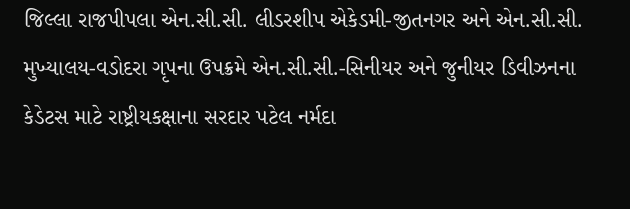જિલ્લા રાજપીપલા એન.સી.સી. લીડરશીપ એકેડમી-જીતનગર અને એન.સી.સી. મુખ્યાલય-વડોદરા ગૃપના ઉપક્રમે એન.સી.સી.-સિનીયર અને જુનીયર ડિવીઝનના કેડેટસ માટે રાષ્ટ્રીયકક્ષાના સરદાર પટેલ નર્મદા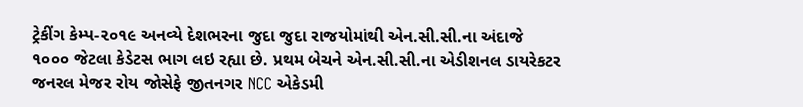ટ્રેકીંગ કેમ્પ-૨૦૧૯ અનવ્યે દેશભરના જુદા જુદા રાજયોમાંથી એન.સી.સી.ના અંદાજે ૧૦૦૦ જેટલા કેડેટસ ભાગ લઇ રહ્યા છે. પ્રથમ બેચને એન.સી.સી.ના એડીશનલ ડાયરેકટર જનરલ મેજર રોય જોસેફે જીતનગર NCC એકેડમી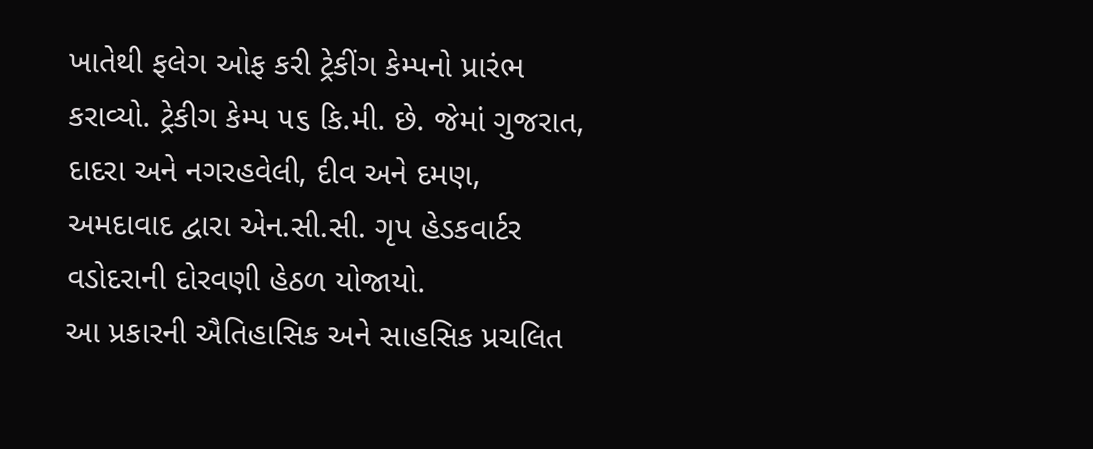ખાતેથી ફલેગ ઓફ કરી ટ્રેકીંગ કેમ્પનો પ્રારંભ કરાવ્યો. ટ્રેકીગ કેમ્પ ૫૬ કિ.મી. છે. જેમાં ગુજરાત, દાદરા અને નગરહવેલી, દીવ અને દમણ, અમદાવાદ દ્વારા એન.સી.સી. ગૃપ હેડકવાર્ટર વડોદરાની દોરવણી હેઠળ યોજાયો.
આ પ્રકારની ઐતિહાસિક અને સાહસિક પ્રચલિત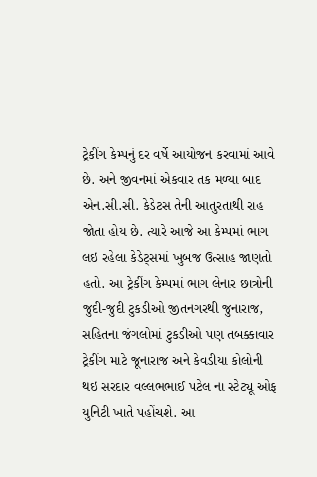ટ્રેકીંગ કેમ્પનું દર વર્ષે આયોજન કરવામાં આવે છે. અને જીવનમાં એકવાર તક મળ્યા બાદ એન.સી.સી. કેડેટસ તેની આતુરતાથી રાહ જોતા હોય છે. ત્યારે આજે આ કેમ્પમાં ભાગ લઇ રહેલા કેડેટ્સમાં ખુબજ ઉત્સાહ જાણતો હતો. આ ટ્રેકીંગ કેમ્પમાં ભાગ લેનાર છાત્રોની જુદી-જુદી ટુકડીઓ જીતનગરથી જુનારાજ, સહિતના જંગલોમાં ટુકડીઓ પણ તબક્કાવાર ટ્રેકીંગ માટે જૂનારાજ અને કેવડીયા કોલોની થઇ સરદાર વલ્લભભાઈ પટેલ ના સ્ટેટ્યૂ ઓફ યુનિટી ખાતે પહોંચશે. આ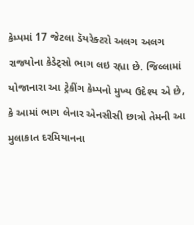કેમ્પમાં 17 જેટલા ડૅયરેક્ટરો અલગ અલગ રાજ્યોના કેડેટ્સો ભાગ લઇ રહ્યા છે. જિલ્લામાં યોજાનારા આ ટ્રેકીંગ કેમ્પનો મુખ્ય ઉદેશ્ય એ છે, કે આમાં ભાગ લેનાર એનસીસી છાત્રો તેમની આ મુલાકાત દરમિયાનના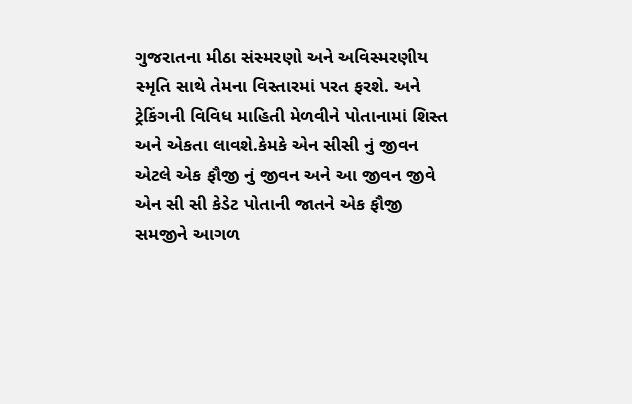ગુજરાતના મીઠા સંસ્મરણો અને અવિસ્મરણીય સ્મૃતિ સાથે તેમના વિસ્તારમાં પરત ફરશે. અને ટ્રેકિંગની વિવિધ માહિતી મેળવીને પોતાનામાં શિસ્ત અને એકતા લાવશે.કેમકે એન સીસી નું જીવન એટલે એક ફૌજી નું જીવન અને આ જીવન જીવે એન સી સી કેડેટ પોતાની જાતને એક ફૌજી સમજીને આગળ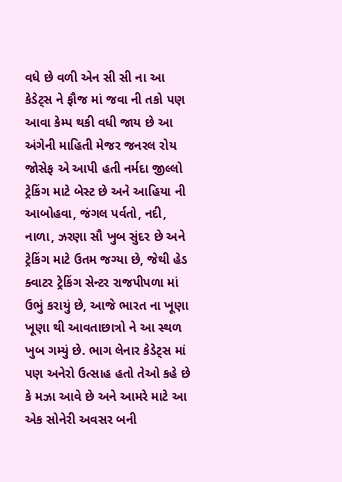વધે છે વળી એન સી સી ના આ કેડેટ્સ ને ફૌજ માં જવા ની તકો પણ આવા કેમ્પ થકી વધી જાય છે આ અંગેની માહિતી મેજર જનરલ રોય જોસેફ એ આપી હતી નર્મદા જીલ્લો ટ્રેકિંગ માટે બેસ્ટ છે અને આહિયા ની આબોહવા, જંગલ પર્વતો, નદી, નાળા, ઝરણા સૌ ખુબ સુંદર છે અને ટ્રેકિંગ માટે ઉતમ જગ્યા છે, જેથી હેડ ક્વાટર ટ્રેકિંગ સેન્ટર રાજપીપળા માં ઉભું કરાયું છે, આજે ભારત ના ખૂણા ખૂણા થી આવતાછાત્રો ને આ સ્થળ ખુબ ગમ્યું છે. ભાગ લેનાર કેડેટ્સ માં પણ અનેરો ઉત્સાહ હતો તેઓ કહે છે કે મઝા આવે છે અને આમરે માટે આ એક સોનેરી અવસર બની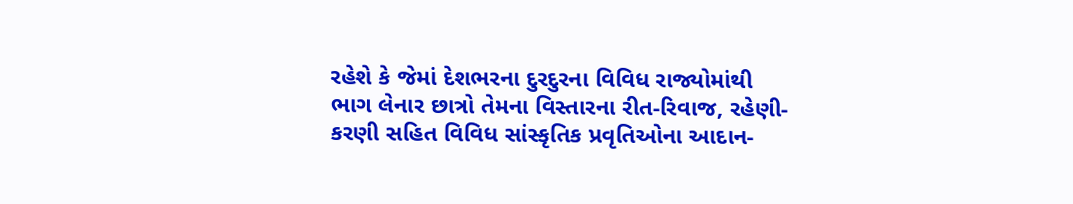રહેશે કે જેમાં દેશભરના દુરદુરના વિવિધ રાજ્યોમાંથી ભાગ લેનાર છાત્રો તેમના વિસ્તારના રીત-રિવાજ, રહેણી-કરણી સહિત વિવિધ સાંસ્કૃતિક પ્રવૃતિઓના આદાન-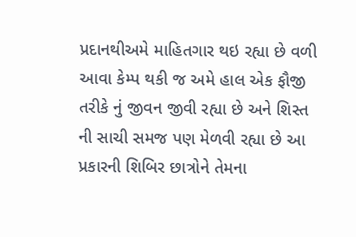પ્રદાનથીઅમે માહિતગાર થઇ રહ્યા છે વળી આવા કેમ્પ થકી જ અમે હાલ એક ફૌજી તરીકે નું જીવન જીવી રહ્યા છે અને શિસ્ત ની સાચી સમજ પણ મેળવી રહ્યા છે આ પ્રકારની શિબિર છાત્રોને તેમના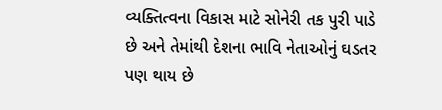વ્યક્તિત્વના વિકાસ માટે સોનેરી તક પુરી પાડે છે અને તેમાંથી દેશના ભાવિ નેતાઓનું ઘડતર પણ થાય છે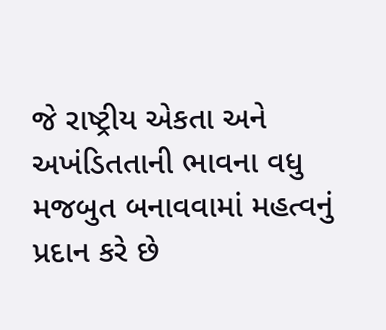જે રાષ્ટ્રીય એકતા અને અખંડિતતાની ભાવના વધુ મજબુત બનાવવામાં મહત્વનું પ્રદાન કરે છે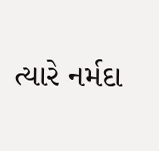ત્યારે નર્મદા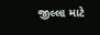જીલ્લા માટે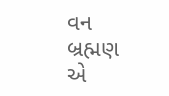વન બ્રહ્મણ એ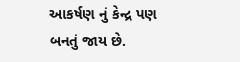આકર્ષણ નું કેન્દ્ર પણ બનતું જાય છે.